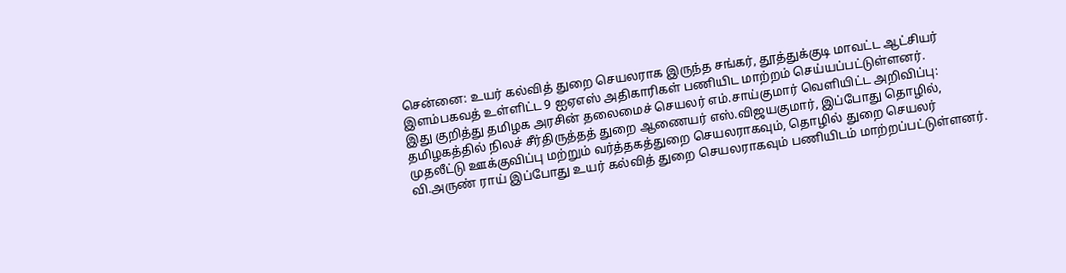சென்னை: உயர் கல்வித் துறை செயலராக இருந்த சங்கர், தூத்துக்குடி மாவட்ட ஆட்சியர் இளம்பகவத் உள்ளிட்ட 9 ஐஏஎஸ் அதிகாரிகள் பணியிட மாற்றம் செய்யப்பட்டுள்ளனர்.
இது குறித்து தமிழக அரசின் தலைமைச் செயலர் எம்.சாய்குமார் வெளியிட்ட அறிவிப்பு: தமிழகத்தில் நிலச் சீர்திருத்தத் துறை ஆணையர் எஸ்.விஜயகுமார், இப்போது தொழில், முதலீட்டு ஊக்குவிப்பு மற்றும் வர்த்தகத்துறை செயலராகவும், தொழில் துறை செயலர் வி.அருண் ராய் இப்போது உயர் கல்வித் துறை செயலராகவும் பணியிடம் மாற்றப்பட்டுள்ளனர்.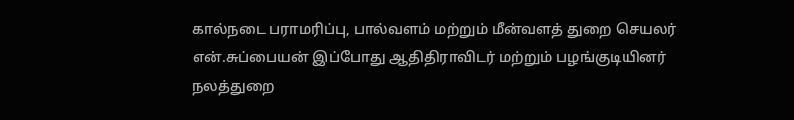கால்நடை பராமரிப்பு, பால்வளம் மற்றும் மீன்வளத் துறை செயலர் என்.சுப்பையன் இப்போது ஆதிதிராவிடர் மற்றும் பழங்குடியினர் நலத்துறை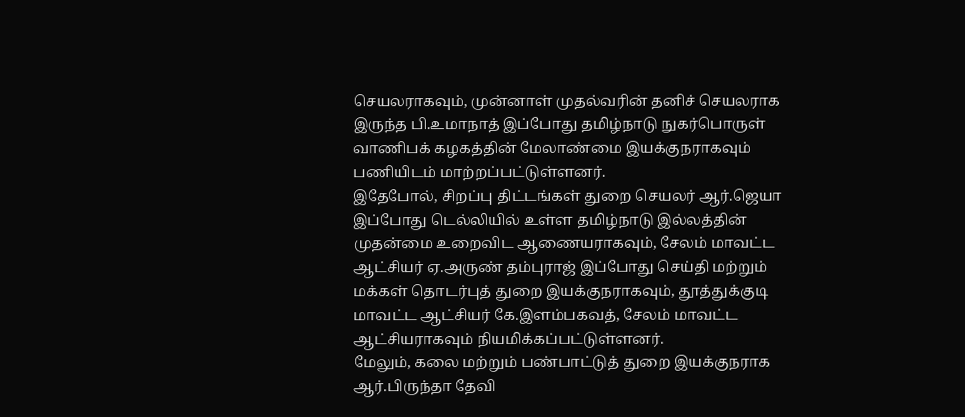செயலராகவும், முன்னாள் முதல்வரின் தனிச் செயலராக இருந்த பி.உமாநாத் இப்போது தமிழ்நாடு நுகர்பொருள் வாணிபக் கழகத்தின் மேலாண்மை இயக்குநராகவும் பணியிடம் மாற்றப்பட்டுள்ளனர்.
இதேபோல், சிறப்பு திட்டங்கள் துறை செயலர் ஆர்.ஜெயா இப்போது டெல்லியில் உள்ள தமிழ்நாடு இல்லத்தின் முதன்மை உறைவிட ஆணையராகவும், சேலம் மாவட்ட ஆட்சியர் ஏ.அருண் தம்புராஜ் இப்போது செய்தி மற்றும் மக்கள் தொடர்புத் துறை இயக்குநராகவும், தூத்துக்குடி மாவட்ட ஆட்சியர் கே.இளம்பகவத், சேலம் மாவட்ட ஆட்சியராகவும் நியமிக்கப்பட்டுள்ளனர்.
மேலும், கலை மற்றும் பண்பாட்டுத் துறை இயக்குநராக ஆர்.பிருந்தா தேவி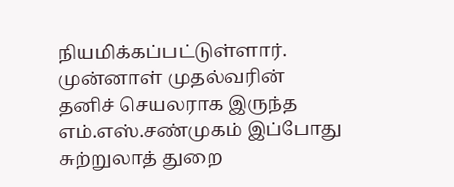நியமிக்கப்பட்டுள்ளார். முன்னாள் முதல்வரின் தனிச் செயலராக இருந்த எம்.எஸ்.சண்முகம் இப்போது சுற்றுலாத் துறை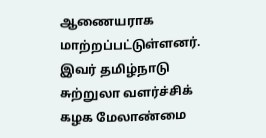ஆணையராக மாற்றப்பட்டுள்ளனர். இவர் தமிழ்நாடு சுற்றுலா வளர்ச்சிக் கழக மேலாண்மை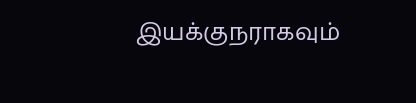இயக்குநராகவும்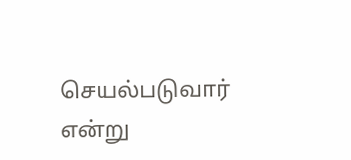செயல்படுவார் என்று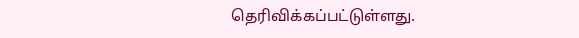தெரிவிக்கப்பட்டுள்ளது.